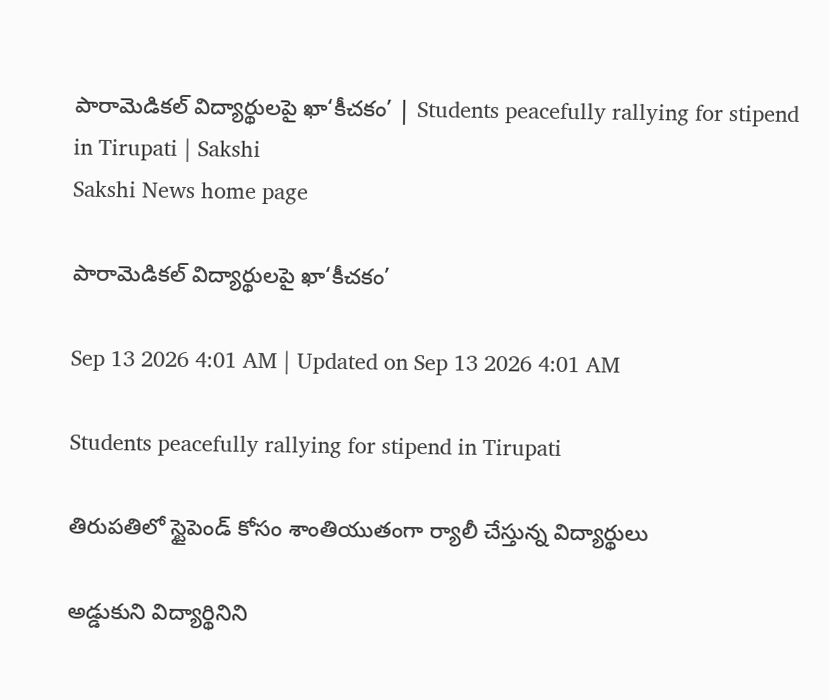పారామెడికల్‌ విద్యార్థులపై ఖా‘కీచకం’ | Students peacefully rallying for stipend in Tirupati | Sakshi
Sakshi News home page

పారామెడికల్‌ విద్యార్థులపై ఖా‘కీచకం’

Sep 13 2026 4:01 AM | Updated on Sep 13 2026 4:01 AM

Students peacefully rallying for stipend in Tirupati

తిరుపతిలో స్టైపెండ్‌ కోసం శాంతియుతంగా ర్యాలీ చేస్తున్న విద్యార్థులు

అడ్డుకుని విద్యార్థినిని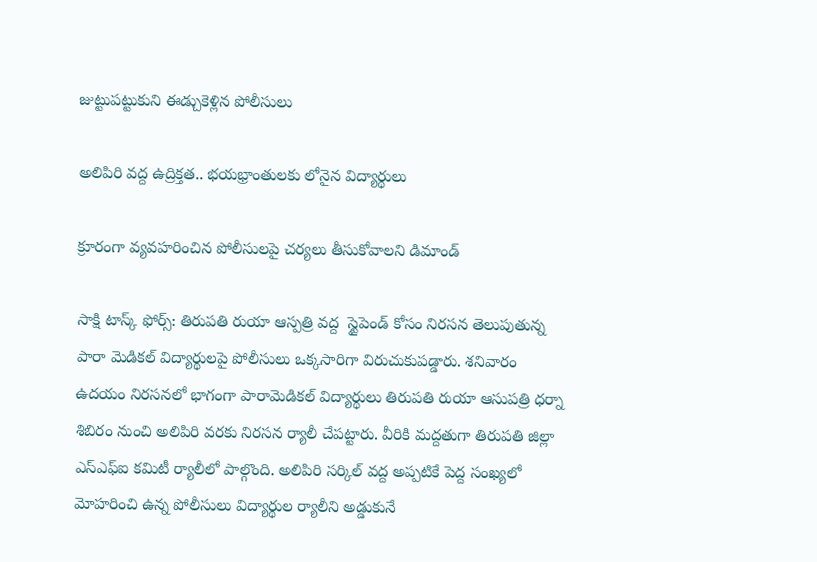జుట్టుపట్టుకుని ఈడ్చుకెళ్లిన పోలీసులు

అలిపిరి వద్ద ఉద్రిక్తత.. భయభ్రాంతులకు లోనైన విద్యార్థులు

క్రూరంగా వ్యవహరించిన పోలీసులపై చర్యలు తీసుకోవాలని డిమాండ్‌

సాక్షి టాస్క్ ఫోర్స్‌: తిరుపతి రుయా ఆస్పత్రి వద్ద  స్టైపెండ్‌ కోసం నిరసన తెలుపుతున్న పారా మెడికల్‌ విద్యార్థులపై పోలీసులు ఒక్కసారిగా విరుచుకుపడ్డారు. శనివారం ఉదయం నిరసనలో భాగంగా పారామెడికల్‌ విద్యార్థులు తిరుపతి రుయా ఆసుపత్రి ధర్నా శిబిరం నుంచి అలిపిరి వరకు నిరసన ర్యాలీ చేపట్టారు. వీరికి మద్దతుగా తిరుపతి జిల్లా ఎస్‌ఎఫ్‌ఐ కమిటీ ర్యాలీలో పాల్గొంది. అలిపిరి సర్కిల్‌ వద్ద అప్పటికే పెద్ద సంఖ్యలో మోహరించి ఉన్న పోలీసులు విద్యార్థుల ర్యాలీని అడ్డుకునే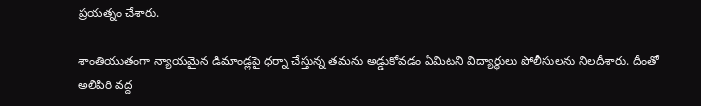ప్రయత్నం చేశారు.

శాంతియుతంగా న్యాయమైన డిమాండ్లపై ధర్నా చేస్తున్న తమను అడ్డుకోవడం ఏమిటని విద్యార్థులు పోలీసులను నిలదీశారు. దీంతో అలిపిరి వద్ద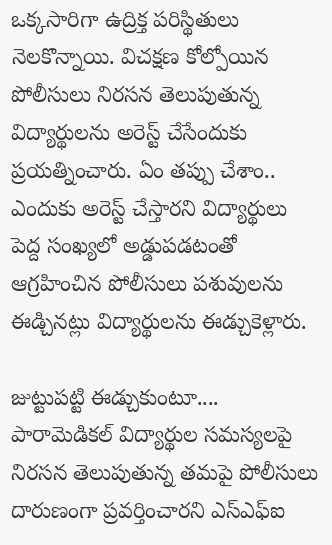ఒక్కసారిగా ఉద్రిక్త పరిస్థితులు నెలకొన్నాయి. విచక్షణ కోల్పోయిన పోలీసులు నిరసన తెలుపుతున్న విద్యార్థులను అరెస్ట్‌ చేసేందుకు ప్రయత్నించారు. ఏం తప్పు చేశాం.. ఎందుకు అరెస్ట్‌ చేస్తారని విద్యార్థులు పెద్ద సంఖ్యలో అడ్డుపడటంతో ఆగ్రహించిన పోలీసులు పశువులను ఈడ్చినట్లు విద్యార్థులను ఈడ్చుకెళ్లారు.

జుట్టుపట్టి ఈడ్చుకుంటూ....
పారామెడికల్‌ విద్యార్థుల సమస్యలపై నిరసన తెలుపుతున్న తమపై పోలీసులు దారుణంగా ప్రవర్తించారని ఎస్‌ఎఫ్‌ఐ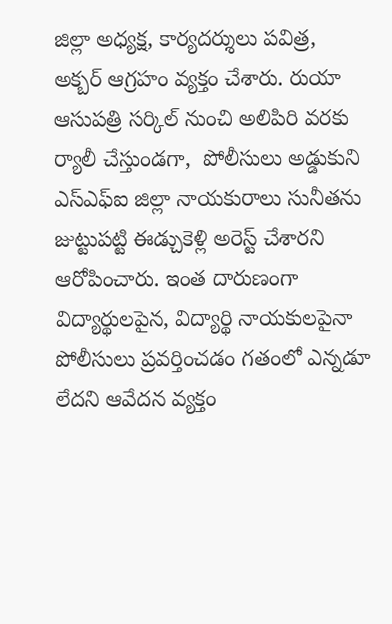జిల్లా అధ్యక్ష, కార్యదర్శులు పవిత్ర, అక్బర్‌ ఆగ్రహం వ్యక్తం చేశారు. రుయా ఆసుపత్రి సర్కిల్‌ నుంచి అలిపిరి వరకు ర్యాలీ చేస్తుండగా,  పోలీసులు అడ్డుకుని ఎస్‌ఎఫ్‌ఐ జిల్లా నాయకురాలు సునీతను జుట్టుపట్టి ఈడ్చుకెళ్లి అరెస్ట్‌ చేశారని ఆరోపించారు. ఇంత దారుణంగా విద్యార్థులపైన, విద్యార్థి నాయకులపైనా పోలీసులు ప్రవర్తించడం గతంలో ఎన్నడూ లేదని ఆవేదన వ్యక్తం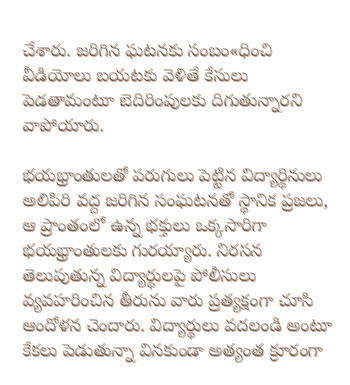చేశారు. జరిగిన ఘటనకు సంబం«ధించి వీడియోలు బయటకు వెళితే కేసులు పెడతామంటూ బెదిరింపులకు దిగుతున్నారని వాపోయారు.

భయభ్రాంతులతో పరుగులు పెట్టిన విద్యార్థినులు
అలిపిరి వద్ద జరిగిన సంఘటనతో స్థానిక ప్రజలు, ఆ ప్రాంతంలో ఉన్న భక్తులు ఒక్కసారిగా భయభ్రాంతులకు గురయ్యారు. నిరసన తెలుపుతున్న విద్యార్థులపై పోలీసులు వ్యవహరించిన తీరును వారు ప్రత్యక్షంగా చూసి ఆందోళన చెందారు. విద్యార్థులు వదలండి అంటూ కేకలు పెడుతున్నా వినకుండా అత్యంత క్రూరంగా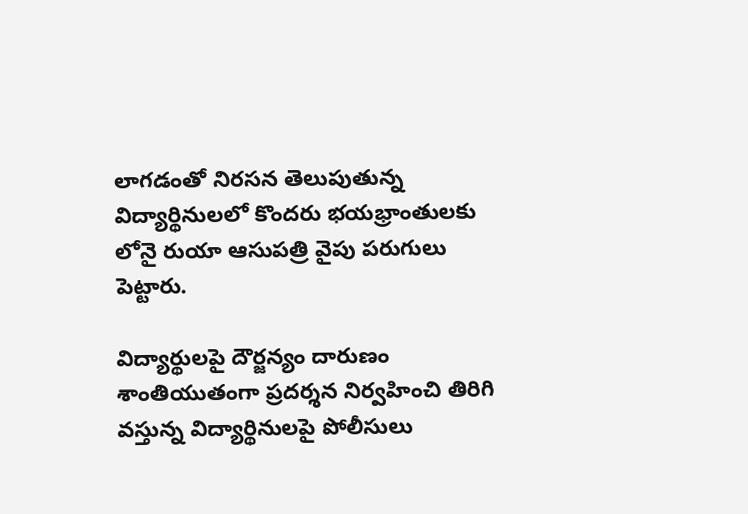లాగడంతో నిరసన తెలుపుతున్న విద్యార్థినులలో కొందరు భయభ్రాంతులకు లోనై రుయా ఆసుపత్రి వైపు పరుగులు పెట్టారు.

విద్యార్థులపై దౌర్జన్యం దారుణం
శాంతియుతంగా ప్రదర్శన నిర్వహించి తిరిగి వస్తున్న విద్యార్థినులపై పోలీసులు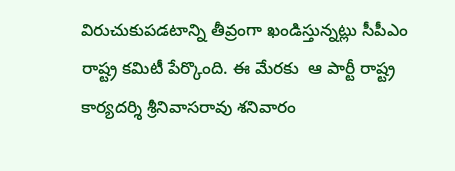విరుచుకుపడటాన్ని తీవ్రంగా ఖండిస్తున్నట్లు సీపీఎం రాష్ట్ర కమిటీ పేర్కొంది. ఈ మేరకు  ఆ పార్టీ రాష్ట్ర కార్యదర్శి శ్రీనివాసరావు శనివారం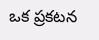ఒక ప్రకటన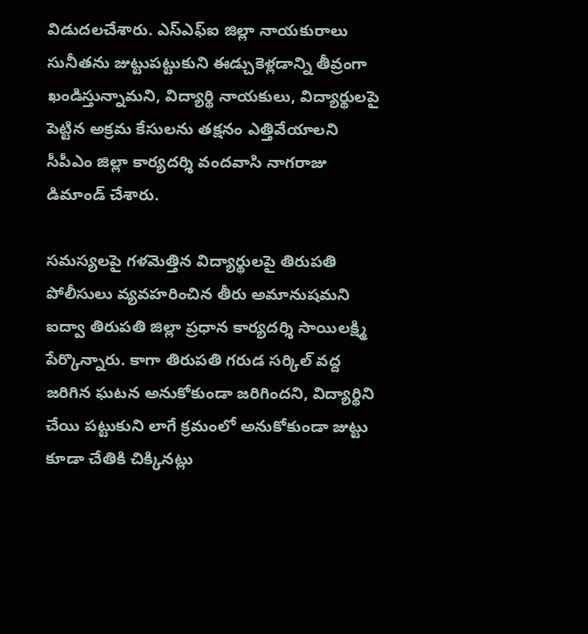విడుదలచేశారు. ఎస్‌ఎఫ్‌ఐ జిల్లా నాయకురాలు సునీతను జుట్టుపట్టుకుని ఈడ్చుకెళ్లడాన్ని తీవ్రంగా ఖండిస్తున్నామని, విద్యార్థి నాయకులు, విద్యార్థులపై పెట్టిన అక్రమ కేసులను తక్షనం ఎత్తివేయాలని సీపీఎం జిల్లా కార్యదర్శి వందవాసి నాగరాజు డిమాండ్‌ చేశారు.

సమస్యలపై గళమెత్తిన విద్యార్థులపై తిరుపతి పోలీసులు వ్యవహరించిన తీరు అమానుషమని ఐద్వా తిరుపతి జిల్లా ప్రధాన కార్యదర్శి సాయిలక్ష్మి పేర్కొన్నారు. కాగా తిరుపతి గరుడ సర్కిల్‌ వద్ద జరిగిన ఘటన అనుకోకుండా జరిగిందని, విద్యార్థిని చేయి పట్టుకుని లాగే క్రమంలో అనుకోకుండా జుట్టు కూడా చేతికి చిక్కినట్లు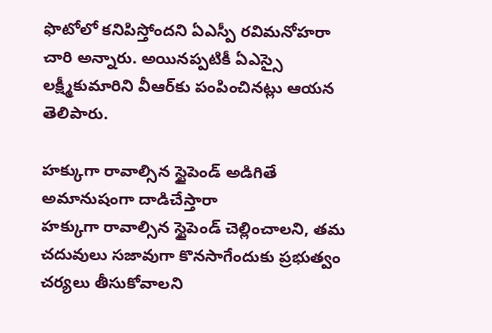ఫొటోలో కనిపిస్తోందని ఏఎస్పీ రవిమనోహరా చారి అన్నారు. అయినప్పటికీ ఏఎస్సై లక్ష్మీకుమారిని వీఆర్‌కు పంపించినట్లు ఆయన తెలిపారు.

హక్కుగా రావాల్సిన స్టైపెండ్‌ అడిగితే అమానుషంగా దాడిచేస్తారా
హక్కుగా రావాల్సిన స్టైపెండ్‌ చెల్లించాలని, తమ చదువులు సజావుగా కొనసాగేందుకు ప్రభుత్వం చర్యలు తీసుకోవాలని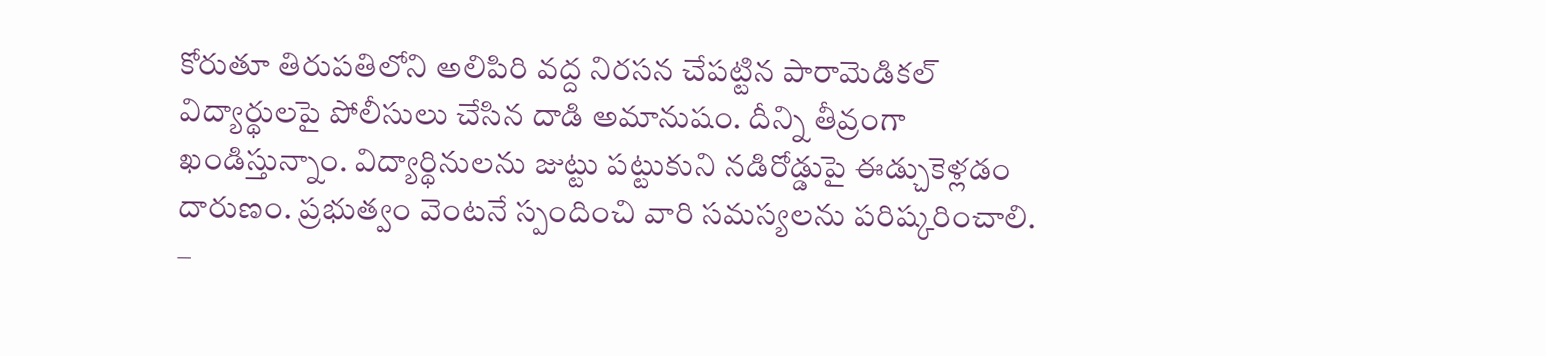కోరుతూ తిరుపతిలోని అలిపిరి వద్ద నిరసన చేపట్టిన పారామెడికల్‌ విద్యార్థులపై పోలీసులు చేసిన దాడి అమానుషం. దీన్ని తీవ్రంగా ఖండిస్తున్నాం. విద్యార్థినులను జుట్టు పట్టుకుని నడిరోడ్డుపై ఈడ్చుకెళ్లడం దారుణం. ప్రభుత్వం వెంటనే స్పందించి వారి సమస్యలను పరిష్కరించాలి.  –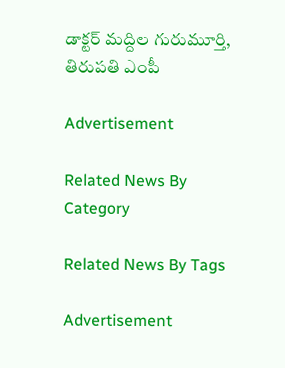డాక్టర్‌ మద్దిల గురుమూర్తి, తిరుపతి ఎంపీ

Advertisement

Related News By Category

Related News By Tags

Advertisement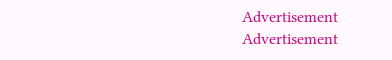Advertisement
Advertisement